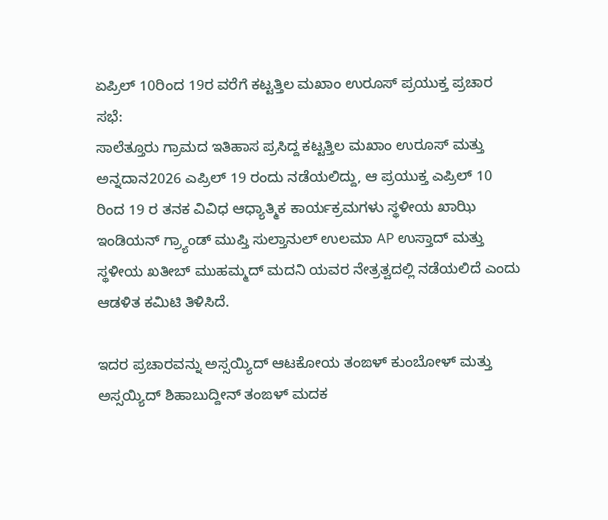ಏಪ್ರಿಲ್ 10ರಿಂದ 19ರ ವರೆಗೆ ಕಟ್ಟತ್ತಿಲ ಮಖಾಂ ಉರೂಸ್ ಪ್ರಯುಕ್ತ ಪ್ರಚಾರ ಸಭೆ:
ಸಾಲೆತ್ತೂರು ಗ್ರಾಮದ ಇತಿಹಾಸ ಪ್ರಸಿದ್ದ ಕಟ್ಟತ್ತಿಲ ಮಖಾಂ ಉರೂಸ್ ಮತ್ತು ಅನ್ನದಾನ2026 ಎಪ್ರಿಲ್ 19 ರಂದು ನಡೆಯಲಿದ್ದು, ಆ ಪ್ರಯುಕ್ತ ಎಪ್ರಿಲ್ 10 ರಿಂದ 19 ರ ತನಕ ವಿವಿಧ ಆಧ್ಯಾತ್ಮಿಕ ಕಾರ್ಯಕ್ರಮಗಳು ಸ್ಥಳೀಯ ಖಾಝಿ ಇಂಡಿಯನ್ ಗ್ರ್ಯಾಂಡ್ ಮುಪ್ತಿ ಸುಲ್ತಾನುಲ್ ಉಲಮಾ AP ಉಸ್ತಾದ್ ಮತ್ತು ಸ್ಥಳೀಯ ಖತೀಬ್ ಮುಹಮ್ಮದ್ ಮದನಿ ಯವರ ನೇತ್ರತ್ವದಲ್ಲಿ ನಡೆಯಲಿದೆ ಎಂದು ಆಡಳಿತ ಕಮಿಟಿ ತಿಳಿಸಿದೆ.

ಇದರ ಪ್ರಚಾರವನ್ನು ಅಸ್ಸಯ್ಯಿದ್ ಆಟಕೋಯ ತಂಙಳ್ ಕುಂಬೋಳ್ ಮತ್ತು ಅಸ್ಸಯ್ಯಿದ್ ಶಿಹಾಬುದ್ದೀನ್ ತಂಙಳ್ ಮದಕ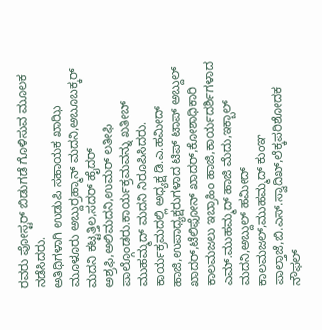ರವರು ಪೋಸ್ಟರ್ ಬಿಡುಗಡೆ ಗೊಳಿಸುವ ಮೂಲಕ ನಡೆಸಿದರು.
ಅತಿಥಿಗಳಾಗಿ ಉಡುಪಿ ಸಹಾಯಕ ಖಾಝಿ ಮೂಳೂರು ಅಬ್ದುರ್ರಹ್ಮಾನ್ ಮದನಿ,ಅಬೂಬಕ್ಕರ್ ಮದನಿ ಕಟ್ಟತ್ತಿಲ,ಸದರ್ ಹೈದರ್ ಅಶ್ರಫಿ,ಅಲಿಮದನಿ,ಉಮರ್ ಲತೀಫಿ ಪಾಲ್ಗೊಂಡರು.ಕಾರ್ಯಕ್ರಮವನ್ನು ಖತೀಬ್ ಮುಹಮ್ಮದ್ ಮದನಿ ನಿರೂಪಿಸಿದರು.
ಕಾರ್ಯಕ್ರಮದಲ್ಲಿ ಅಧ್ಯಕ್ಷ ಡಿ.ಎ.ಹಮೀದ್ ಹಾಜಿ,ಉಪಾಧ್ಯಕ್ಷರುಗಳಾದ ಟಿಪ್ ಟಾಪ್ ಅಬ್ದುಲ್ ಖಾದರ್,ಟೆಲಿಫೋನ್ ಖಾದರ್,ಕೋಶಾಧಿಕಾರಿ ಕಾಲಮಜಲು ಇಬ್ರಾಹಿಂ ಹಾಜಿ,ಕಾರ್ಯದರ್ಶಿಗಳಾದ ಎಮ್.ಮುಹಮ್ಮದ್ ಹಾಜಿ ಮೆದು,ಇಕ್ಬಾಲ್ ಮದನಿ,ಅಬ್ದುಲ್ ಹಮೀದ್ ಕಾಲಮಜಲ್,ಮುಹಮ್ಮದ್ ಕುಂಞ ಪಾಲ್ತಾಜೆ,ಬಿ.ಎಸ್.ಸ್ವಾದಿಖ್,ಲೆಕ್ಕಪರಿಶೋದಕ ನೌಫಲ್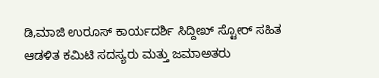ಡಿ,ಮಾಜಿ ಉರೂಸ್ ಕಾರ್ಯದರ್ಶಿ ಸಿದ್ದೀಖ್ ಸ್ಟೋರ್ ಸಹಿತ ಆಡಳಿತ ಕಮಿಟಿ ಸದಸ್ಯರು ಮತ್ತು ಜಮಾಅತರು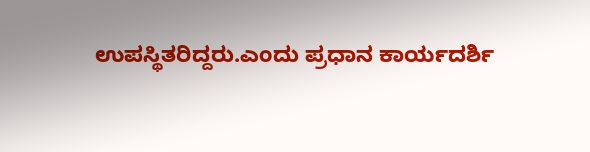ಉಪಸ್ಥಿತರಿದ್ದರು.ಎಂದು ಪ್ರಧಾನ ಕಾರ್ಯದರ್ಶಿ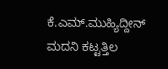ಕೆ.ಎಮ್.ಮುಹ್ಯಿದ್ದೀನ್ ಮದನಿ ಕಟ್ಟತ್ತಿಲ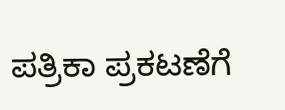ಪತ್ರಿಕಾ ಪ್ರಕಟಣೆಗೆ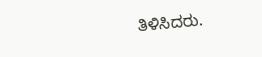ತಿಳಿಸಿದರು.